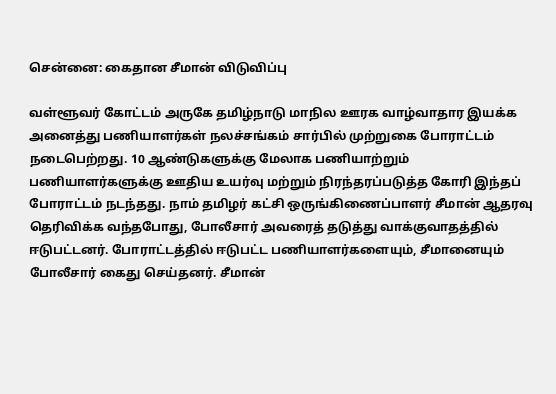சென்னை: கைதான சீமான் விடுவிப்பு

வள்ளூவர் கோட்டம் அருகே தமிழ்நாடு மாநில ஊரக வாழ்வாதார இயக்க அனைத்து பணியாளர்கள் நலச்சங்கம் சார்பில் முற்றுகை போராட்டம் நடைபெற்றது. 10 ஆண்டுகளுக்கு மேலாக பணியாற்றும் பணியாளர்களுக்கு ஊதிய உயர்வு மற்றும் நிரந்தரப்படுத்த கோரி இந்தப் போராட்டம் நடந்தது. நாம் தமிழர் கட்சி ஒருங்கிணைப்பாளர் சீமான் ஆதரவு தெரிவிக்க வந்தபோது, போலீசார் அவரைத் தடுத்து வாக்குவாதத்தில் ஈடுபட்டனர். போராட்டத்தில் ஈடுபட்ட பணியாளர்களையும், சீமானையும் போலீசார் கைது செய்தனர். சீமான்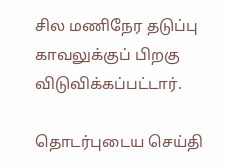சில மணிநேர தடுப்பு காவலுக்குப் பிறகு விடுவிக்கப்பட்டார்.

தொடர்புடைய செய்தி